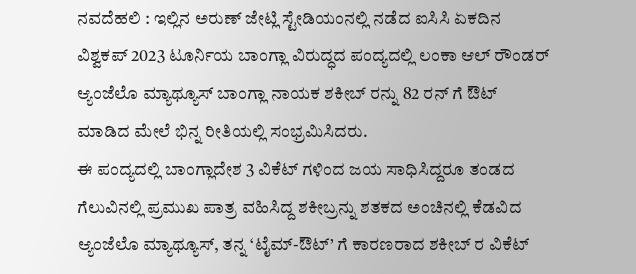ನವದೆಹಲಿ : ಇಲ್ಲಿನ ಅರುಣ್ ಜೇಟ್ಲಿ ಸ್ಟೇಡಿಯಂನಲ್ಲಿ ನಡೆದ ಐಸಿಸಿ ಏಕದಿನ ವಿಶ್ವಕಪ್ 2023 ಟೂರ್ನಿಯ ಬಾಂಗ್ಲಾ ವಿರುದ್ಧದ ಪಂದ್ಯದಲ್ಲಿ ಲಂಕಾ ಆಲ್ ರೌಂಡರ್ ಆ್ಯಂಜೆಲೊ ಮ್ಯಾಥ್ಯೂಸ್ ಬಾಂಗ್ಲಾ ನಾಯಕ ಶಕೀಬ್ ರನ್ನು 82 ರನ್ ಗೆ ಔಟ್ ಮಾಡಿದ ಮೇಲೆ ಭಿನ್ನ ರೀತಿಯಲ್ಲಿ ಸಂಭ್ರಮಿಸಿದರು.
ಈ ಪಂದ್ಯದಲ್ಲಿ ಬಾಂಗ್ಲಾದೇಶ 3 ವಿಕೆಟ್ ಗಳಿಂದ ಜಯ ಸಾಧಿಸಿದ್ದರೂ ತಂಡದ ಗೆಲುವಿನಲ್ಲಿ ಪ್ರಮುಖ ಪಾತ್ರ ವಹಿಸಿದ್ದ ಶಕೀಬ್ರನ್ನು ಶತಕದ ಅಂಚಿನಲ್ಲಿ ಕೆಡವಿದ ಆ್ಯಂಜೆಲೊ ಮ್ಯಾಥ್ಯೂಸ್, ತನ್ನ ‘ಟೈಮ್-ಔಟ್’ ಗೆ ಕಾರಣರಾದ ಶಕೀಬ್ ರ ವಿಕೆಟ್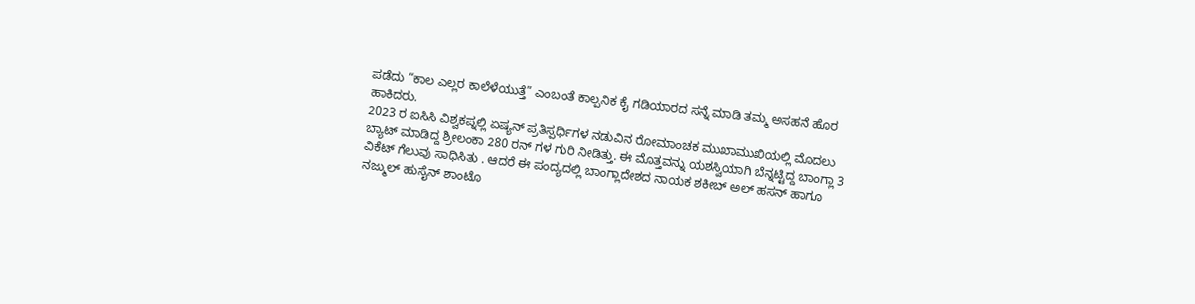ಪಡೆದು “ಕಾಲ ಎಲ್ಲರ ಕಾಲೆಳೆಯುತ್ತೆ” ಎಂಬಂತೆ ಕಾಲ್ಪನಿಕ ಕೈ ಗಡಿಯಾರದ ಸನ್ನೆ ಮಾಡಿ ತಮ್ಮ ಅಸಹನೆ ಹೊರ ಹಾಕಿದರು.
2023 ರ ಐಸಿಸಿ ವಿಶ್ವಕಪ್ನಲ್ಲಿ ಏಷ್ಯನ್ ಪ್ರತಿಸ್ಪರ್ಧಿಗಳ ನಡುವಿನ ರೋಮಾಂಚಕ ಮುಖಾಮುಖಿಯಲ್ಲಿ ಮೊದಲು ಬ್ಯಾಟ್ ಮಾಡಿದ್ದ ಶ್ರೀಲಂಕಾ 280 ರನ್ ಗಳ ಗುರಿ ನೀಡಿತ್ತು. ಈ ಮೊತ್ತವನ್ನು ಯಶಸ್ವಿಯಾಗಿ ಬೆನ್ನಟ್ಟಿದ್ದ ಬಾಂಗ್ಲಾ 3 ವಿಕೆಟ್ ಗೆಲುವು ಸಾಧಿಸಿತು . ಆದರೆ ಈ ಪಂದ್ಯದಲ್ಲಿ ಬಾಂಗ್ಲಾದೇಶದ ನಾಯಕ ಶಕೀಬ್ ಅಲ್ ಹಸನ್ ಹಾಗೂ ನಜ್ಮುಲ್ ಹುಸೈನ್ ಶಾಂಟೊ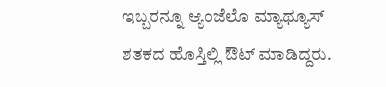ಇಬ್ಬರನ್ನೂ ಆ್ಯಂಜೆಲೊ ಮ್ಯಾಥ್ಯೂಸ್ ಶತಕದ ಹೊಸ್ತಿಲ್ಲಿ ಔಟ್ ಮಾಡಿದ್ದರು.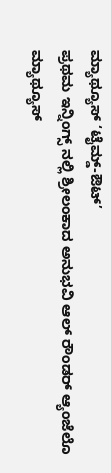ಮ್ಯಾಥ್ಯೂಸ್ ‘ಟೈಮ್ಡ್-ಔಟ್’
ಪ್ರಥಮ ಇನ್ನಿಂಗ್ಸ್ ನಲ್ಲಿ ಶ್ರೀಲಂಕಾದ ಅನುಭವಿ ಆಲ್ ರೌಂಡರ್ ಆ್ಯಂಜೆಲೊ ಮ್ಯಾಥ್ಯೂಸ್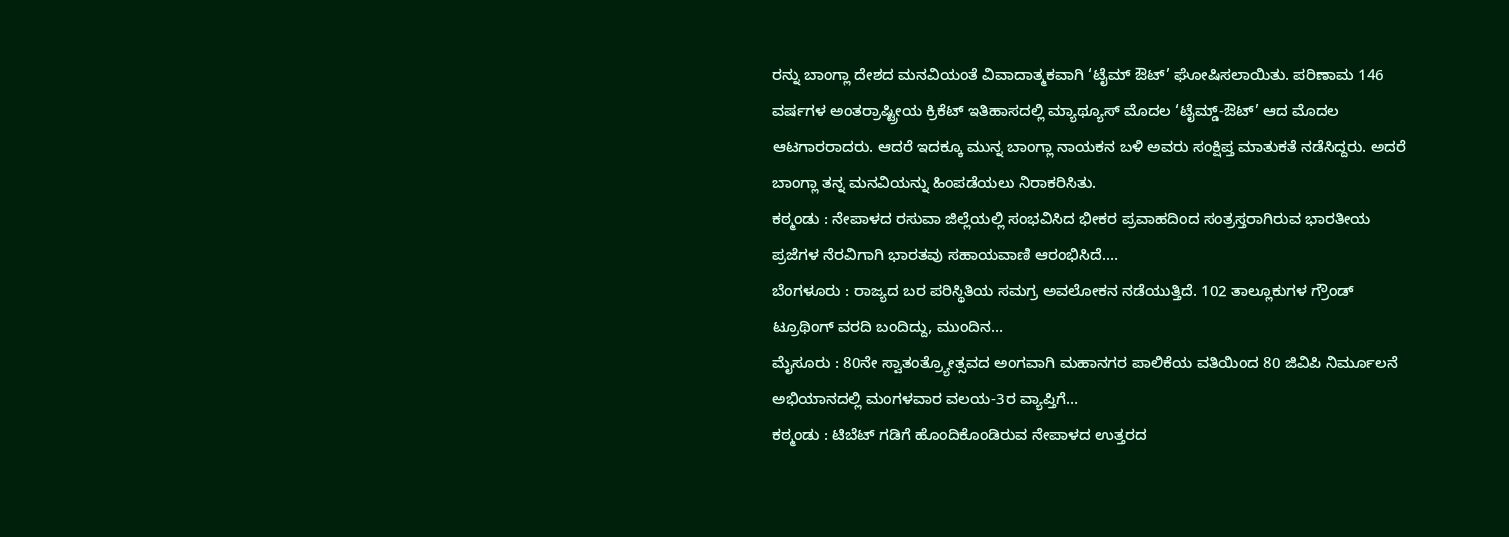ರನ್ನು ಬಾಂಗ್ಲಾ ದೇಶದ ಮನವಿಯಂತೆ ವಿವಾದಾತ್ಮಕವಾಗಿ ‘ಟೈಮ್ ಔಟ್’ ಘೋಷಿಸಲಾಯಿತು. ಪರಿಣಾಮ 146 ವರ್ಷಗಳ ಅಂತರ್ರಾಷ್ಟ್ರೀಯ ಕ್ರಿಕೆಟ್ ಇತಿಹಾಸದಲ್ಲಿ ಮ್ಯಾಥ್ಯೂಸ್ ಮೊದಲ ‘ಟೈಮ್ಡ್-ಔಟ್’ ಆದ ಮೊದಲ ಆಟಗಾರರಾದರು. ಆದರೆ ಇದಕ್ಕೂ ಮುನ್ನ ಬಾಂಗ್ಲಾ ನಾಯಕನ ಬಳಿ ಅವರು ಸಂಕ್ಷಿಪ್ತ ಮಾತುಕತೆ ನಡೆಸಿದ್ದರು. ಅದರೆ ಬಾಂಗ್ಲಾ ತನ್ನ ಮನವಿಯನ್ನು ಹಿಂಪಡೆಯಲು ನಿರಾಕರಿಸಿತು.
ಕಠ್ಮಂಡು : ನೇಪಾಳದ ರಸುವಾ ಜಿಲ್ಲೆಯಲ್ಲಿ ಸಂಭವಿಸಿದ ಭೀಕರ ಪ್ರವಾಹದಿಂದ ಸಂತ್ರಸ್ತರಾಗಿರುವ ಭಾರತೀಯ ಪ್ರಜೆಗಳ ನೆರವಿಗಾಗಿ ಭಾರತವು ಸಹಾಯವಾಣಿ ಆರಂಭಿಸಿದೆ.…
ಬೆಂಗಳೂರು : ರಾಜ್ಯದ ಬರ ಪರಿಸ್ಥಿತಿಯ ಸಮಗ್ರ ಅವಲೋಕನ ನಡೆಯುತ್ತಿದೆ. 102 ತಾಲ್ಲೂಕುಗಳ ಗ್ರೌಂಡ್ ಟ್ರೂಥಿಂಗ್ ವರದಿ ಬಂದಿದ್ದು, ಮುಂದಿನ…
ಮೈಸೂರು : 80ನೇ ಸ್ವಾತಂತ್ರ್ಯೋತ್ಸವದ ಅಂಗವಾಗಿ ಮಹಾನಗರ ಪಾಲಿಕೆಯ ವತಿಯಿಂದ 80 ಜಿವಿಪಿ ನಿರ್ಮೂಲನೆ ಅಭಿಯಾನದಲ್ಲಿ ಮಂಗಳವಾರ ವಲಯ-3ರ ವ್ಯಾಪ್ತಿಗೆ…
ಕಠ್ಮಂಡು : ಟಿಬೆಟ್ ಗಡಿಗೆ ಹೊಂದಿಕೊಂಡಿರುವ ನೇಪಾಳದ ಉತ್ತರದ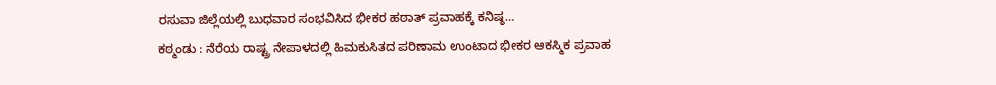ರಸುವಾ ಜಿಲ್ಲೆಯಲ್ಲಿ ಬುಧವಾರ ಸಂಭವಿಸಿದ ಭೀಕರ ಹಠಾತ್ ಪ್ರವಾಹಕ್ಕೆ ಕನಿಷ್ಠ…
ಕಠ್ಮಂಡು : ನೆರೆಯ ರಾಷ್ಟ್ರ ನೇಪಾಳದಲ್ಲಿ ಹಿಮಕುಸಿತದ ಪರಿಣಾಮ ಉಂಟಾದ ಭೀಕರ ಆಕಸ್ಮಿಕ ಪ್ರವಾಹ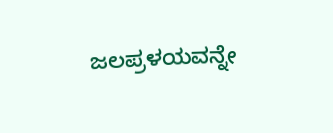ಜಲಪ್ರಳಯವನ್ನೇ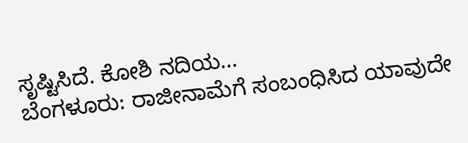ಸೃಷ್ಟಿಸಿದೆ. ಕೋಶಿ ನದಿಯ…
ಬೆಂಗಳೂರು: ರಾಜೀನಾಮೆಗೆ ಸಂಬಂಧಿಸಿದ ಯಾವುದೇ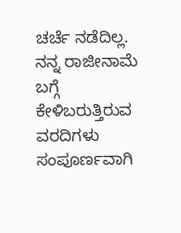ಚರ್ಚೆ ನಡೆದಿಲ್ಲ. ನನ್ನ ರಾಜೀನಾಮೆ ಬಗ್ಗೆ ಕೇಳಿಬರುತ್ತಿರುವ ವರದಿಗಳು ಸಂಪೂರ್ಣವಾಗಿ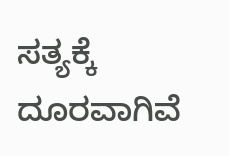ಸತ್ಯಕ್ಕೆ ದೂರವಾಗಿವೆ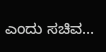ಎಂದು ಸಚಿವ…